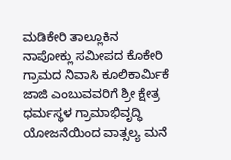ಮಡಿಕೇರಿ ತಾಲ್ಲೂಕಿನ ನಾಪೋಕ್ಲು ಸಮೀಪದ ಕೊಕೇರಿ ಗ್ರಾಮದ ನಿವಾಸಿ ಕೂಲಿಕಾರ್ಮಿಕೆ ಜಾಜಿ ಎಂಬುವವರಿಗೆ ಶ್ರೀ ಕ್ಷೇತ್ರ ಧರ್ಮಸ್ಥಳ ಗ್ರಾಮಾಭಿವೃದ್ಧಿ ಯೋಜನೆಯಿಂದ ವಾತ್ಸಲ್ಯ ಮನೆ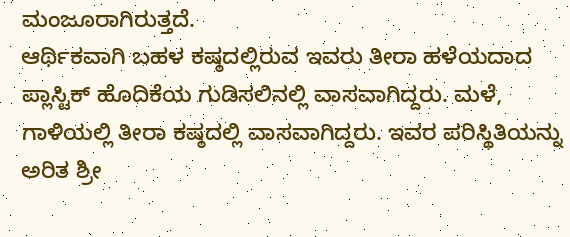ಮಂಜೂರಾಗಿರುತ್ತದೆ.
ಆರ್ಥಿಕವಾಗಿ ಬಹಳ ಕಷ್ಠದಲ್ಲಿರುವ ಇವರು ತೀರಾ ಹಳೆಯದಾದ ಪ್ಲಾಸ್ಟಿಕ್ ಹೊದಿಕೆಯ ಗುಡಿಸಲಿನಲ್ಲಿ ವಾಸವಾಗಿದ್ದರು. ಮಳೆ, ಗಾಳಿಯಲ್ಲಿ ತೀರಾ ಕಷ್ಠದಲ್ಲಿ ವಾಸವಾಗಿದ್ದರು. ಇವರ ಪರಿಸ್ಥಿತಿಯನ್ನು ಅರಿತ ಶ್ರೀ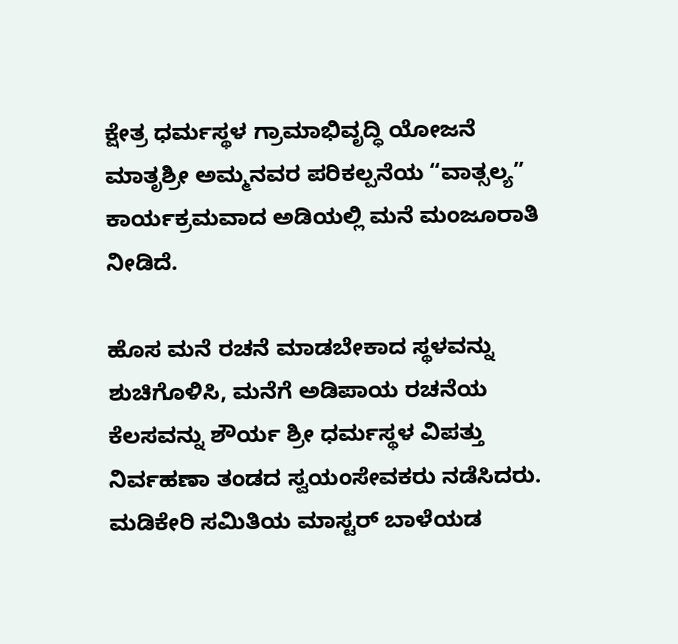ಕ್ಷೇತ್ರ ಧರ್ಮಸ್ಥಳ ಗ್ರಾಮಾಭಿವೃದ್ಧಿ ಯೋಜನೆ ಮಾತೃಶ್ರೀ ಅಮ್ಮನವರ ಪರಿಕಲ್ಪನೆಯ “ವಾತ್ಸಲ್ಯ” ಕಾರ್ಯಕ್ರಮವಾದ ಅಡಿಯಲ್ಲಿ ಮನೆ ಮಂಜೂರಾತಿ ನೀಡಿದೆ.

ಹೊಸ ಮನೆ ರಚನೆ ಮಾಡಬೇಕಾದ ಸ್ಥಳವನ್ನು ಶುಚಿಗೊಳಿಸಿ, ಮನೆಗೆ ಅಡಿಪಾಯ ರಚನೆಯ ಕೆಲಸವನ್ನು ಶೌರ್ಯ ಶ್ರೀ ಧರ್ಮಸ್ಥಳ ವಿಪತ್ತು ನಿರ್ವಹಣಾ ತಂಡದ ಸ್ವಯಂಸೇವಕರು ನಡೆಸಿದರು.
ಮಡಿಕೇರಿ ಸಮಿತಿಯ ಮಾಸ್ಟರ್ ಬಾಳೆಯಡ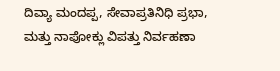ದಿವ್ಯಾ ಮಂದಪ್ಪ, ಸೇವಾಪ್ರತಿನಿಧಿ ಪ್ರಭಾ, ಮತ್ತು ನಾಪೋಕ್ಲು ವಿಪತ್ತು ನಿರ್ವಹಣಾ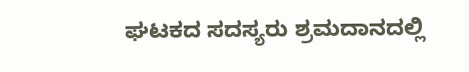ಘಟಕದ ಸದಸ್ಯರು ಶ್ರಮದಾನದಲ್ಲಿ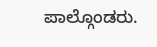ಪಾಲ್ಗೊಂಡರು.